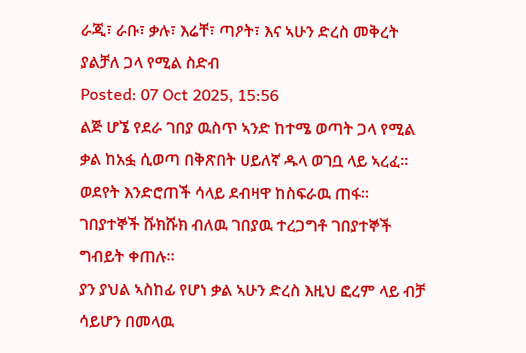ራጂ፣ ራቡ፣ ቃሉ፣ እሬቸ፣ ጣዖት፣ እና ኣሁን ድረስ መቅረት ያልቻለ ጋላ የሚል ስድብ
Posted: 07 Oct 2025, 15:56
ልጅ ሆኜ የደራ ገበያ ዉስጥ ኣንድ ከተሜ ወጣት ጋላ የሚል ቃል ከአፏ ሲወጣ በቅጽበት ሀይለኛ ዱላ ወገቧ ላይ ኣረፈ። ወደየት እንድሮጠች ሳላይ ደብዛዋ ከስፍራዉ ጠፋ።
ገበያተኞች ሹክሹክ ብለዉ ገበያዉ ተረጋግቶ ገበያተኞች ግብይት ቀጠሉ።
ያን ያህል ኣስከፊ የሆነ ቃል ኣሁን ድረስ እዚህ ፎረም ላይ ብቻ ሳይሆን በመላዉ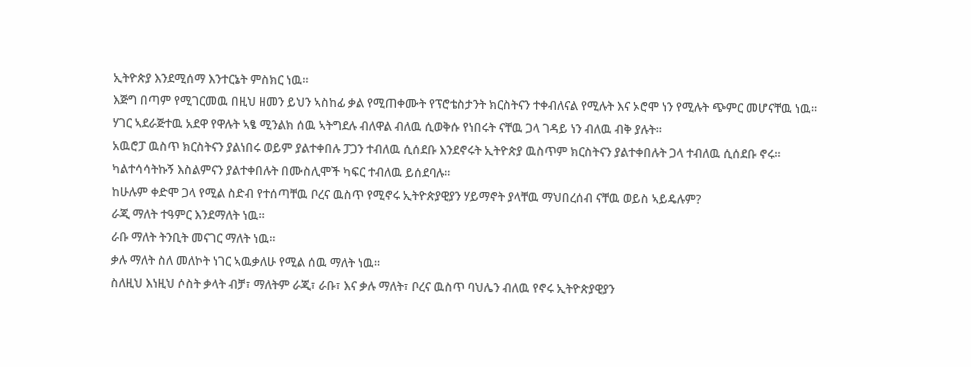ኢትዮጵያ እንደሚሰማ እንተርኔት ምስክር ነዉ።
እጅግ በጣም የሚገርመዉ በዚህ ዘመን ይህን ኣስከፊ ቃል የሚጠቀሙት የፕሮቴስታንት ክርስትናን ተቀብለናል የሚሉት እና ኦሮሞ ነን የሚሉት ጭምር መሆናቸዉ ነዉ።
ሃገር ኣደራጅተዉ አደዋ የዋሉት ኣፄ ሚንልክ ሰዉ ኣትግደሉ ብለዋል ብለዉ ሲወቅሱ የነበሩት ናቸዉ ጋላ ገዳይ ነን ብለዉ ብቅ ያሉት።
አዉሮፓ ዉስጥ ክርስትናን ያልነበሩ ወይም ያልተቀበሉ ፓጋን ተብለዉ ሲሰደቡ እንደኖሩት ኢትዮጵያ ዉስጥም ክርስትናን ያልተቀበሉት ጋላ ተብለዉ ሲሰደቡ ኖሩ።
ካልተሳሳትኩኝ እስልምናን ያልተቀበሉት በሙስሊሞች ካፍር ተብለዉ ይሰደባሉ።
ከሁሉም ቀድሞ ጋላ የሚል ስድብ የተሰጣቸዉ ቦረና ዉስጥ የሚኖሩ ኢትዮጵያዊያን ሃይማኖት ያላቸዉ ማህበረሰብ ናቸዉ ወይስ ኣይዴሉም?
ራጂ ማለት ተዓምር እንደማለት ነዉ።
ራቡ ማለት ትንቢት መናገር ማለት ነዉ።
ቃሉ ማለት ስለ መለኮት ነገር ኣዉቃለሁ የሚል ሰዉ ማለት ነዉ።
ስለዚህ እነዚህ ሶስት ቃላት ብቻ፣ ማለትም ራጂ፣ ራቡ፣ እና ቃሉ ማለት፣ ቦረና ዉስጥ ባህሌን ብለዉ የኖሩ ኢትዮጵያዊያን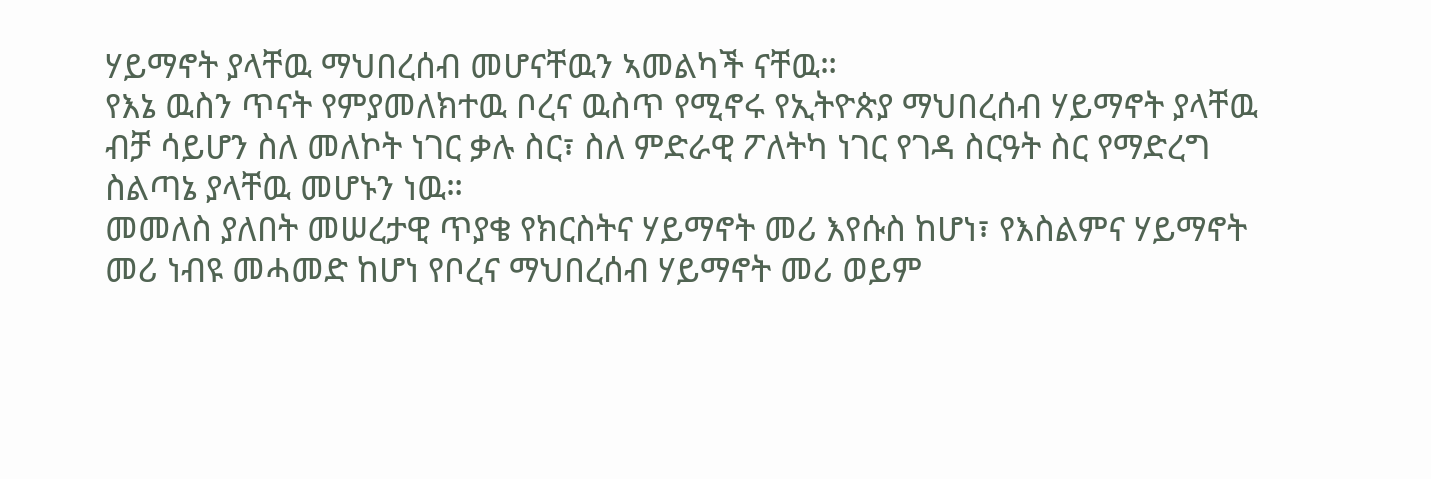ሃይማኖት ያላቸዉ ማህበረሰብ መሆናቸዉን ኣመልካች ናቸዉ።
የእኔ ዉስን ጥናት የምያመለክተዉ ቦረና ዉስጥ የሚኖሩ የኢትዮጵያ ማህበረሰብ ሃይማኖት ያላቸዉ ብቻ ሳይሆን ስለ መለኮት ነገር ቃሉ ስር፣ ስለ ምድራዊ ፖለትካ ነገር የገዳ ስርዓት ስር የማድረግ ስልጣኔ ያላቸዉ መሆኑን ነዉ።
መመለስ ያለበት መሠረታዊ ጥያቄ የክርስትና ሃይማኖት መሪ እየሱስ ከሆነ፣ የእስልምና ሃይማኖት መሪ ነብዩ መሓመድ ከሆነ የቦረና ማህበረሰብ ሃይማኖት መሪ ወይም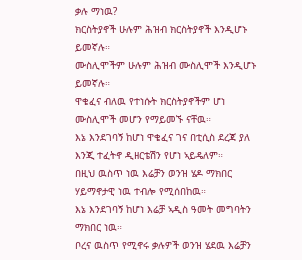ቃሉ ማነዉ?
ክርስትያኖች ሁሉም ሕዝብ ክርስትያኖች እንዲሆኑ ይመኛሉ።
ሙስሊሞችም ሁሉም ሕዝብ ሙስሊሞች እንዲሆኑ ይመኛሉ።
ዋቄፈና ብለዉ የተነሱት ክርስትያኖችም ሆነ ሙስሊሞች መሆን የማይመኙ ናቸዉ።
እኔ እንደገባኝ ከሆነ ዋቄፈና ገና በቲሲስ ደረጃ ያለ እንጂ ተፈትኖ ዲዘርቴሽን የሆነ ኣይዴለም።
በዚህ ዉስጥ ነዉ እሬቻን ወንዝ ሄዶ ማክበር ሃይማኖታዊ ነዉ ተብሎ የሚሰበከዉ።
እኔ እንደገባኝ ከሆነ እሬቻ ኣዲስ ዓመት መግባትን ማክበር ነዉ።
ቦረና ዉስጥ የሚኖሩ ቃሉዎች ወንዝ ሄደዉ እሬቻን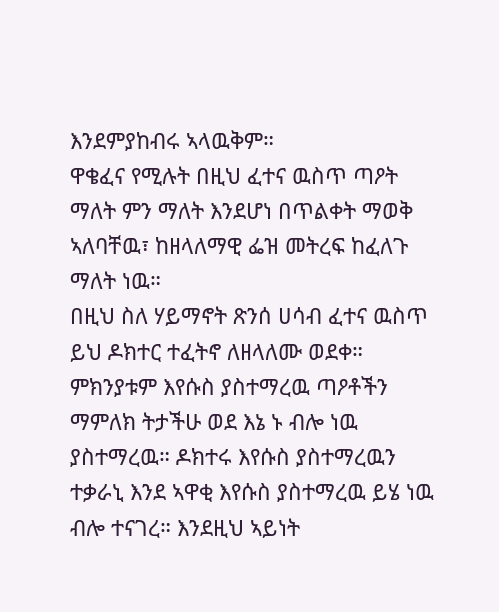እንደምያከብሩ ኣላዉቅም።
ዋቄፈና የሚሉት በዚህ ፈተና ዉስጥ ጣዖት ማለት ምን ማለት እንደሆነ በጥልቀት ማወቅ ኣለባቸዉ፣ ከዘላለማዊ ፌዝ መትረፍ ከፈለጉ ማለት ነዉ።
በዚህ ስለ ሃይማኖት ጽንሰ ሀሳብ ፈተና ዉስጥ ይህ ዶክተር ተፈትኖ ለዘላለሙ ወደቀ። ምክንያቱም እየሱስ ያስተማረዉ ጣዖቶችን ማምለክ ትታችሁ ወደ እኔ ኑ ብሎ ነዉ ያስተማረዉ። ዶክተሩ እየሱስ ያስተማረዉን ተቃራኒ እንደ ኣዋቂ እየሱስ ያስተማረዉ ይሄ ነዉ ብሎ ተናገረ። እንደዚህ ኣይነት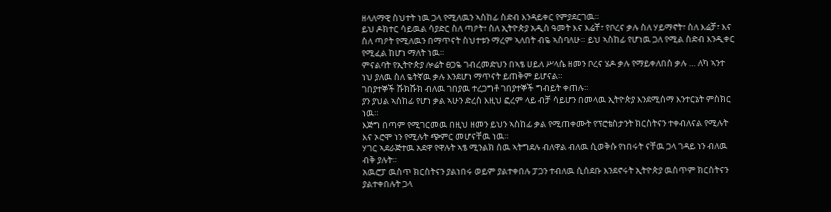ዘላለማዊ ስህተት ነዉ ጋላ የሚለዉን ኣስከፊ ስድብ እንዳይቀር የምያደርገዉ።
ይህ ዶክተር ሳይዉል ሳያድር ስለ ጣዖት፣ ስለ ኢትዮጵያ አዲስ ዓመት እና እሬቸ፣ የቦረና ቃሉ ስለ ሃይማኖት፣ ስለ እሬቻ፣ እና ስለ ጣዖት የሚለዉን በማጥናት ስህተቱን ማረም ኣለበት ብዬ ኣስባለሁ። ይህ ኣስከፊ የሆነዉ ጋለ የሚል ስድብ እንዲቀር የሚፈል ከሆነ ማለት ነዉ።
ምናልባት የኢትዮጵያ ሎሬት ፀጋዬ ገብረመድህን በኣፄ ሀይለ ሥላሴ ዘመን ቦረና ሄዶ ቃሉ የማይቀለበስ ቃሉ … ለካ ኣንተ ነህ ያለዉ ስለ ዬትኛዉ ቃሉ እንደሆነ ማጥናት ይጠቅም ይሆናል።
ገበያተኞች ሹክሹክ ብለዉ ገበያዉ ተረጋግቶ ገበያተኞች ግብይት ቀጠሉ።
ያን ያህል ኣስከፊ የሆነ ቃል ኣሁን ድረስ እዚህ ፎረም ላይ ብቻ ሳይሆን በመላዉ ኢትዮጵያ እንደሚሰማ እንተርኔት ምስክር ነዉ።
እጅግ በጣም የሚገርመዉ በዚህ ዘመን ይህን ኣስከፊ ቃል የሚጠቀሙት የፕሮቴስታንት ክርስትናን ተቀብለናል የሚሉት እና ኦሮሞ ነን የሚሉት ጭምር መሆናቸዉ ነዉ።
ሃገር ኣደራጅተዉ አደዋ የዋሉት ኣፄ ሚንልክ ሰዉ ኣትግደሉ ብለዋል ብለዉ ሲወቅሱ የነበሩት ናቸዉ ጋላ ገዳይ ነን ብለዉ ብቅ ያሉት።
አዉሮፓ ዉስጥ ክርስትናን ያልነበሩ ወይም ያልተቀበሉ ፓጋን ተብለዉ ሲሰደቡ እንደኖሩት ኢትዮጵያ ዉስጥም ክርስትናን ያልተቀበሉት ጋላ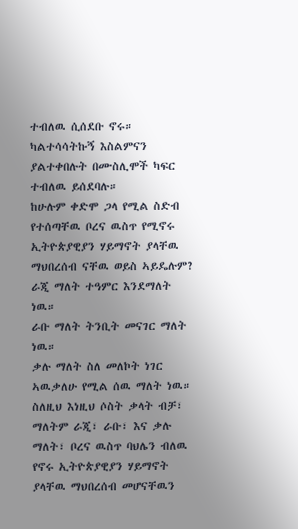ተብለዉ ሲሰደቡ ኖሩ።
ካልተሳሳትኩኝ እስልምናን ያልተቀበሉት በሙስሊሞች ካፍር ተብለዉ ይሰደባሉ።
ከሁሉም ቀድሞ ጋላ የሚል ስድብ የተሰጣቸዉ ቦረና ዉስጥ የሚኖሩ ኢትዮጵያዊያን ሃይማኖት ያላቸዉ ማህበረሰብ ናቸዉ ወይስ ኣይዴሉም?
ራጂ ማለት ተዓምር እንደማለት ነዉ።
ራቡ ማለት ትንቢት መናገር ማለት ነዉ።
ቃሉ ማለት ስለ መለኮት ነገር ኣዉቃለሁ የሚል ሰዉ ማለት ነዉ።
ስለዚህ እነዚህ ሶስት ቃላት ብቻ፣ ማለትም ራጂ፣ ራቡ፣ እና ቃሉ ማለት፣ ቦረና ዉስጥ ባህሌን ብለዉ የኖሩ ኢትዮጵያዊያን ሃይማኖት ያላቸዉ ማህበረሰብ መሆናቸዉን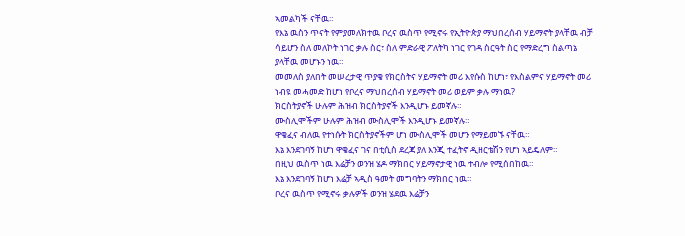ኣመልካች ናቸዉ።
የእኔ ዉስን ጥናት የምያመለክተዉ ቦረና ዉስጥ የሚኖሩ የኢትዮጵያ ማህበረሰብ ሃይማኖት ያላቸዉ ብቻ ሳይሆን ስለ መለኮት ነገር ቃሉ ስር፣ ስለ ምድራዊ ፖለትካ ነገር የገዳ ስርዓት ስር የማድረግ ስልጣኔ ያላቸዉ መሆኑን ነዉ።
መመለስ ያለበት መሠረታዊ ጥያቄ የክርስትና ሃይማኖት መሪ እየሱስ ከሆነ፣ የእስልምና ሃይማኖት መሪ ነብዩ መሓመድ ከሆነ የቦረና ማህበረሰብ ሃይማኖት መሪ ወይም ቃሉ ማነዉ?
ክርስትያኖች ሁሉም ሕዝብ ክርስትያኖች እንዲሆኑ ይመኛሉ።
ሙስሊሞችም ሁሉም ሕዝብ ሙስሊሞች እንዲሆኑ ይመኛሉ።
ዋቄፈና ብለዉ የተነሱት ክርስትያኖችም ሆነ ሙስሊሞች መሆን የማይመኙ ናቸዉ።
እኔ እንደገባኝ ከሆነ ዋቄፈና ገና በቲሲስ ደረጃ ያለ እንጂ ተፈትኖ ዲዘርቴሽን የሆነ ኣይዴለም።
በዚህ ዉስጥ ነዉ እሬቻን ወንዝ ሄዶ ማክበር ሃይማኖታዊ ነዉ ተብሎ የሚሰበከዉ።
እኔ እንደገባኝ ከሆነ እሬቻ ኣዲስ ዓመት መግባትን ማክበር ነዉ።
ቦረና ዉስጥ የሚኖሩ ቃሉዎች ወንዝ ሄደዉ እሬቻን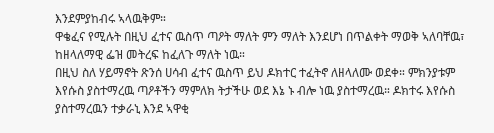እንደምያከብሩ ኣላዉቅም።
ዋቄፈና የሚሉት በዚህ ፈተና ዉስጥ ጣዖት ማለት ምን ማለት እንደሆነ በጥልቀት ማወቅ ኣለባቸዉ፣ ከዘላለማዊ ፌዝ መትረፍ ከፈለጉ ማለት ነዉ።
በዚህ ስለ ሃይማኖት ጽንሰ ሀሳብ ፈተና ዉስጥ ይህ ዶክተር ተፈትኖ ለዘላለሙ ወደቀ። ምክንያቱም እየሱስ ያስተማረዉ ጣዖቶችን ማምለክ ትታችሁ ወደ እኔ ኑ ብሎ ነዉ ያስተማረዉ። ዶክተሩ እየሱስ ያስተማረዉን ተቃራኒ እንደ ኣዋቂ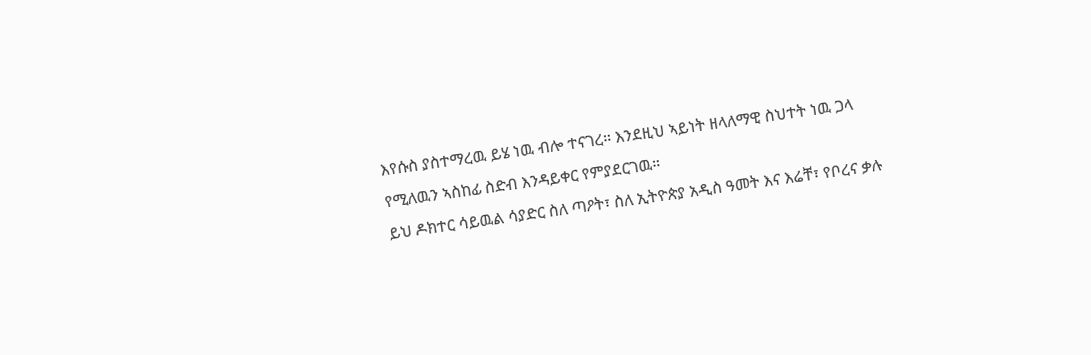እየሱስ ያስተማረዉ ይሄ ነዉ ብሎ ተናገረ። እንደዚህ ኣይነት ዘላለማዊ ስህተት ነዉ ጋላ የሚለዉን ኣስከፊ ስድብ እንዳይቀር የምያደርገዉ።
ይህ ዶክተር ሳይዉል ሳያድር ስለ ጣዖት፣ ስለ ኢትዮጵያ አዲስ ዓመት እና እሬቸ፣ የቦረና ቃሉ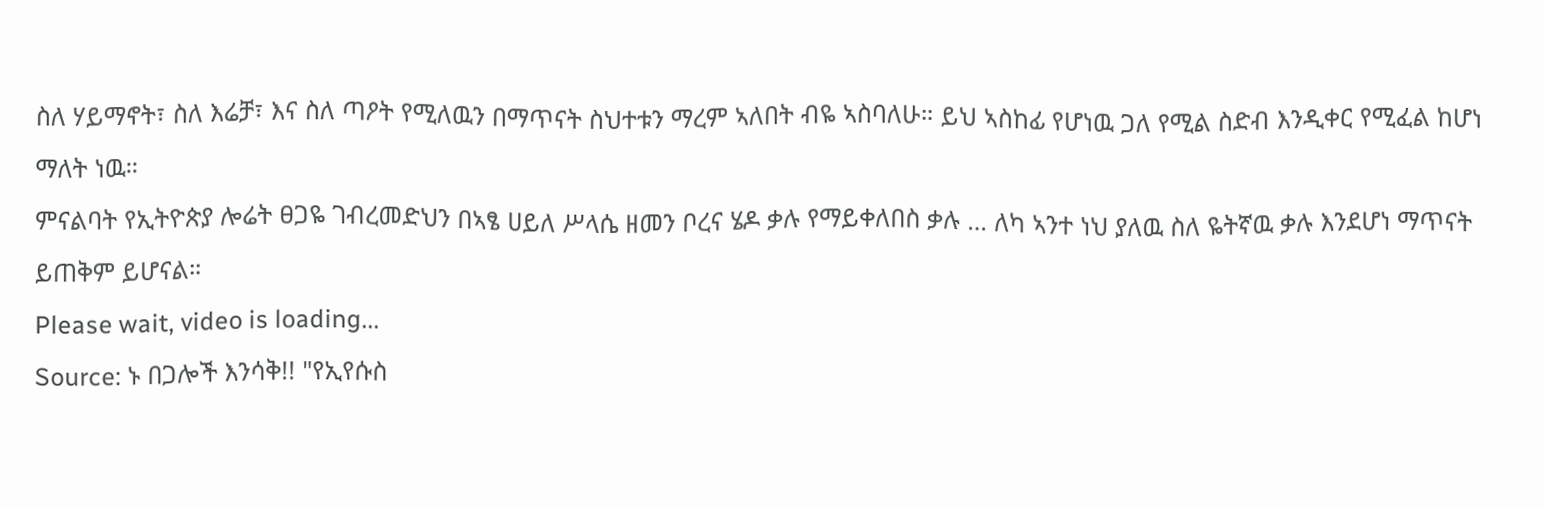ስለ ሃይማኖት፣ ስለ እሬቻ፣ እና ስለ ጣዖት የሚለዉን በማጥናት ስህተቱን ማረም ኣለበት ብዬ ኣስባለሁ። ይህ ኣስከፊ የሆነዉ ጋለ የሚል ስድብ እንዲቀር የሚፈል ከሆነ ማለት ነዉ።
ምናልባት የኢትዮጵያ ሎሬት ፀጋዬ ገብረመድህን በኣፄ ሀይለ ሥላሴ ዘመን ቦረና ሄዶ ቃሉ የማይቀለበስ ቃሉ … ለካ ኣንተ ነህ ያለዉ ስለ ዬትኛዉ ቃሉ እንደሆነ ማጥናት ይጠቅም ይሆናል።
Please wait, video is loading...
Source: ኑ በጋሎች እንሳቅ!! "የኢየሱስ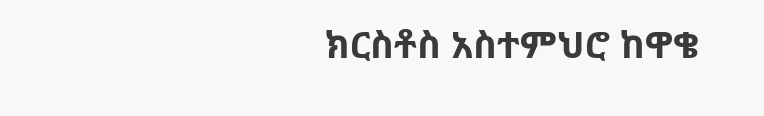ክርስቶስ አስተምህሮ ከዋቄ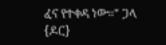ፈና የተቀዳ ነው።" ጋላ {ዶር}